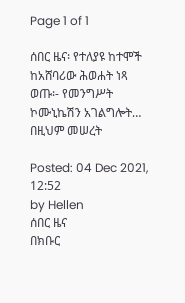Page 1 of 1

ሰበር ዜና፡ የተለያዩ ከተሞች ከአሸባሪው ሕወሐት ነጻ ወጡ፡- የመንግሥት ኮሙኒኬሽን አገልግሎት… በዚህም መሠረት

Posted: 04 Dec 2021, 12:52
by Hellen
ሰበር ዜና
በክቡር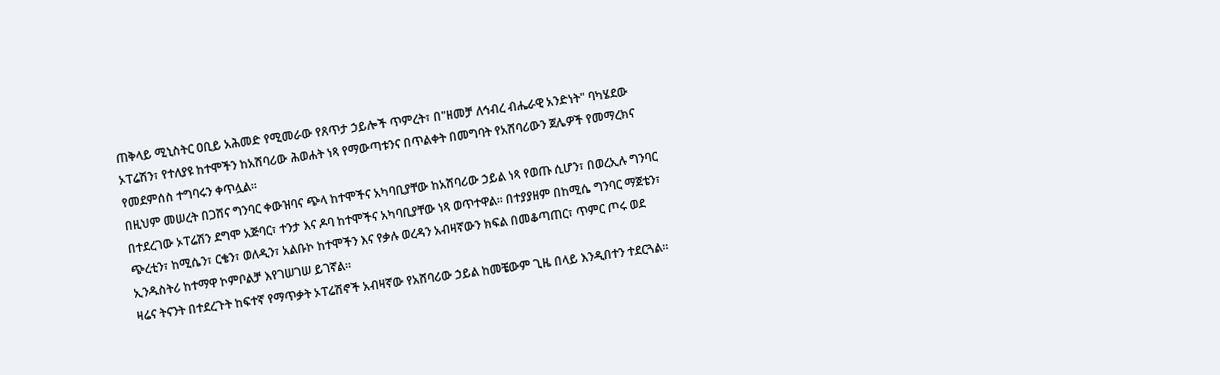ጠቅላይ ሚኒስትር ዐቢይ አሕመድ የሚመራው የጸጥታ ኃይሎች ጥምረት፣ በ"ዘመቻ ለኅብረ ብሔራዊ አንድነት" ባካሄደው ኦፐሬሽን፣ የተለያዩ ከተሞችን ከአሸባሪው ሕወሐት ነጻ የማውጣቱንና በጥልቀት በመግባት የአሸባሪውን ጀሌዎች የመማረክና የመደምሰስ ተግባሩን ቀጥሏል።
በዚህም መሠረት በጋሸና ግንባር ቀውዝባና ጭላ ከተሞችና አካባቢያቸው ከአሸባሪው ኃይል ነጻ የወጡ ሲሆን፣ በወረኢሉ ግንባር በተደረገው ኦፐሬሽን ደግሞ አጅባር፣ ተንታ እና ዶባ ከተሞችና አካባቢያቸው ነጻ ወጥተዋል። በተያያዘም በከሚሴ ግንባር ማጀቴን፣ ጭረቲን፣ ከሚሴን፣ ርቄን፣ ወለዲን፣ አልቡኮ ከተሞችን እና የቃሉ ወረዳን አብዛኛውን ክፍል በመቆጣጠር፣ ጥምር ጦሩ ወደ ኢንዱስትሪ ከተማዋ ኮምቦልቻ እየገሠገሠ ይገኛል።
ዛሬና ትናንት በተደረጉት ከፍተኛ የማጥቃት ኦፐሬሽኖች አብዛኛው የአሸባሪው ኃይል ከመቼውም ጊዜ በላይ እንዲበተን ተደርጓል።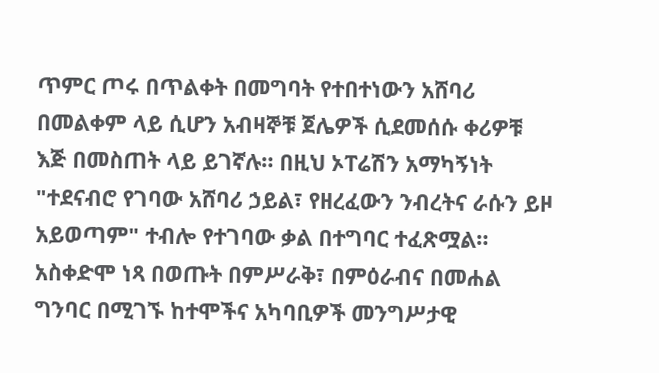ጥምር ጦሩ በጥልቀት በመግባት የተበተነውን አሸባሪ በመልቀም ላይ ሲሆን አብዛኞቹ ጀሌዎች ሲደመሰሱ ቀሪዎቹ እጅ በመስጠት ላይ ይገኛሉ። በዚህ ኦፐሬሽን አማካኝነት "ተደናብሮ የገባው አሸባሪ ኃይል፣ የዘረፈውን ንብረትና ራሱን ይዞ አይወጣም" ተብሎ የተገባው ቃል በተግባር ተፈጽሟል።
አስቀድሞ ነጻ በወጡት በምሥራቅ፣ በምዕራብና በመሐል ግንባር በሚገኙ ከተሞችና አካባቢዎች መንግሥታዊ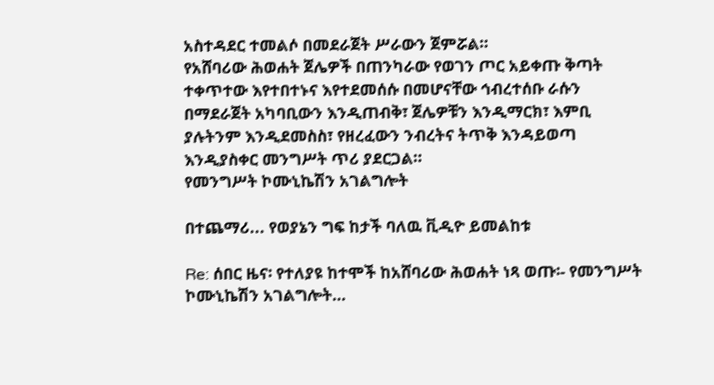አስተዳደር ተመልሶ በመደራጀት ሥራውን ጀምሯል።
የአሸባሪው ሕወሐት ጀሌዎች በጠንካራው የወገን ጦር አይቀጡ ቅጣት ተቀጥተው እየተበተኑና እየተደመሰሱ በመሆናቸው ኅብረተሰቡ ራሱን በማደራጀት አካባቢውን እንዲጠብቅ፣ ጀሌዎቹን እንዲማርክ፣ እምቢ ያሉትንም እንዲደመስስ፣ የዘረፈውን ንብረትና ትጥቅ እንዳይወጣ እንዲያስቀር መንግሥት ጥሪ ያደርጋል።
የመንግሥት ኮሙኒኬሽን አገልግሎት

በተጨማሪ... የወያኔን ግፍ ከታች ባለዉ ቪዲዮ ይመልከቱ

Re: ሰበር ዜና፡ የተለያዩ ከተሞች ከአሸባሪው ሕወሐት ነጻ ወጡ፡- የመንግሥት ኮሙኒኬሽን አገልግሎት…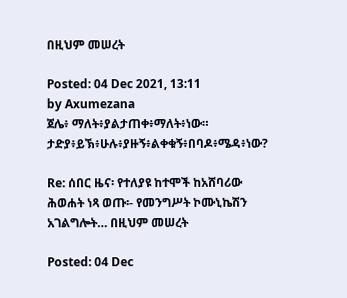በዚህም መሠረት

Posted: 04 Dec 2021, 13:11
by Axumezana
ጀሌ፥ ማለት፥ያልታጠቀ፥ማለት፥ነው። ታድያ፥ይኽ፥ሁሉ፥ያዙኝ፥ልቀቁኝ፥በባዶ፥ሜዳ፥ነው?

Re: ሰበር ዜና፡ የተለያዩ ከተሞች ከአሸባሪው ሕወሐት ነጻ ወጡ፡- የመንግሥት ኮሙኒኬሽን አገልግሎት… በዚህም መሠረት

Posted: 04 Dec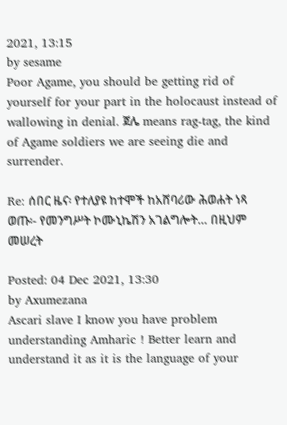2021, 13:15
by sesame
Poor Agame, you should be getting rid of yourself for your part in the holocaust instead of wallowing in denial. ጀሌ means rag-tag, the kind of Agame soldiers we are seeing die and surrender.

Re: ሰበር ዜና፡ የተለያዩ ከተሞች ከአሸባሪው ሕወሐት ነጻ ወጡ፡- የመንግሥት ኮሙኒኬሽን አገልግሎት… በዚህም መሠረት

Posted: 04 Dec 2021, 13:30
by Axumezana
Ascari slave I know you have problem understanding Amharic ! Better learn and understand it as it is the language of your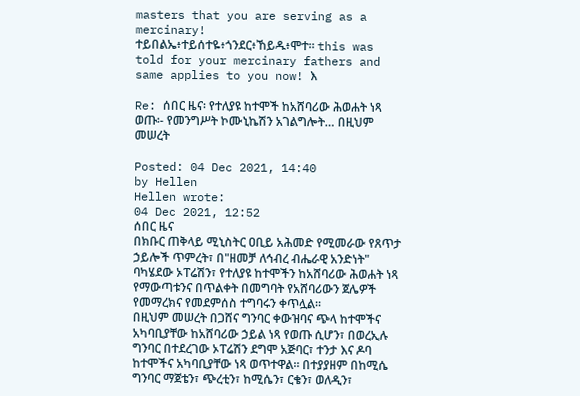masters that you are serving as a mercinary!
ተይበልኤ፥ተይሰተዬ፥ጎንደር፥ኸይዱ፥ሞተ። this was told for your mercinary fathers and same applies to you now! እ

Re: ሰበር ዜና፡ የተለያዩ ከተሞች ከአሸባሪው ሕወሐት ነጻ ወጡ፡- የመንግሥት ኮሙኒኬሽን አገልግሎት… በዚህም መሠረት

Posted: 04 Dec 2021, 14:40
by Hellen
Hellen wrote:
04 Dec 2021, 12:52
ሰበር ዜና
በክቡር ጠቅላይ ሚኒስትር ዐቢይ አሕመድ የሚመራው የጸጥታ ኃይሎች ጥምረት፣ በ"ዘመቻ ለኅብረ ብሔራዊ አንድነት" ባካሄደው ኦፐሬሽን፣ የተለያዩ ከተሞችን ከአሸባሪው ሕወሐት ነጻ የማውጣቱንና በጥልቀት በመግባት የአሸባሪውን ጀሌዎች የመማረክና የመደምሰስ ተግባሩን ቀጥሏል።
በዚህም መሠረት በጋሸና ግንባር ቀውዝባና ጭላ ከተሞችና አካባቢያቸው ከአሸባሪው ኃይል ነጻ የወጡ ሲሆን፣ በወረኢሉ ግንባር በተደረገው ኦፐሬሽን ደግሞ አጅባር፣ ተንታ እና ዶባ ከተሞችና አካባቢያቸው ነጻ ወጥተዋል። በተያያዘም በከሚሴ ግንባር ማጀቴን፣ ጭረቲን፣ ከሚሴን፣ ርቄን፣ ወለዲን፣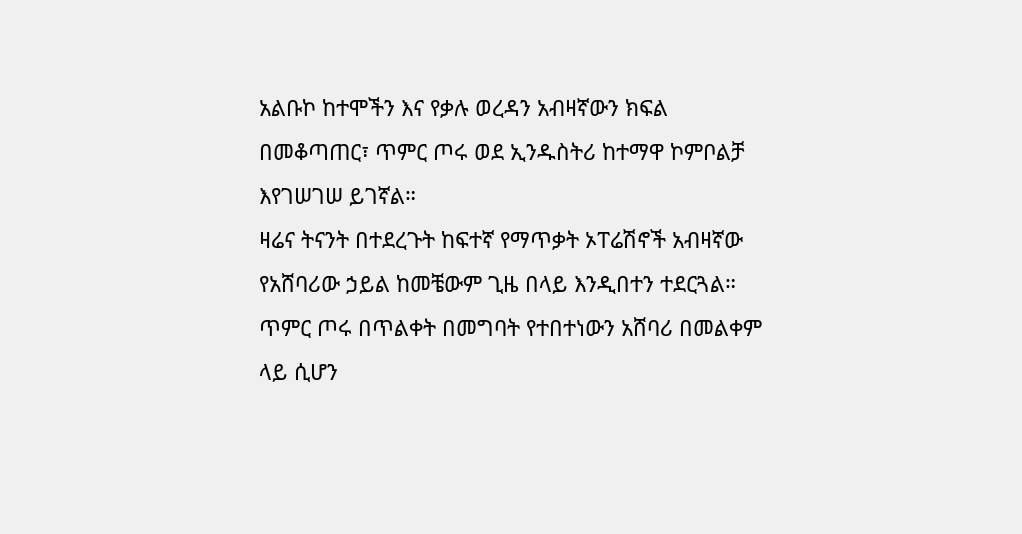አልቡኮ ከተሞችን እና የቃሉ ወረዳን አብዛኛውን ክፍል በመቆጣጠር፣ ጥምር ጦሩ ወደ ኢንዱስትሪ ከተማዋ ኮምቦልቻ እየገሠገሠ ይገኛል።
ዛሬና ትናንት በተደረጉት ከፍተኛ የማጥቃት ኦፐሬሽኖች አብዛኛው የአሸባሪው ኃይል ከመቼውም ጊዜ በላይ እንዲበተን ተደርጓል። ጥምር ጦሩ በጥልቀት በመግባት የተበተነውን አሸባሪ በመልቀም ላይ ሲሆን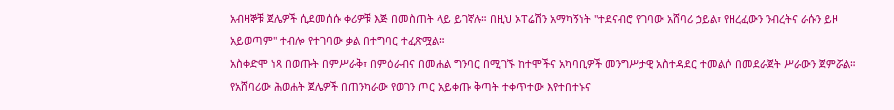አብዛኞቹ ጀሌዎች ሲደመሰሱ ቀሪዎቹ እጅ በመስጠት ላይ ይገኛሉ። በዚህ ኦፐሬሽን አማካኝነት "ተደናብሮ የገባው አሸባሪ ኃይል፣ የዘረፈውን ንብረትና ራሱን ይዞ አይወጣም" ተብሎ የተገባው ቃል በተግባር ተፈጽሟል።
አስቀድሞ ነጻ በወጡት በምሥራቅ፣ በምዕራብና በመሐል ግንባር በሚገኙ ከተሞችና አካባቢዎች መንግሥታዊ አስተዳደር ተመልሶ በመደራጀት ሥራውን ጀምሯል።
የአሸባሪው ሕወሐት ጀሌዎች በጠንካራው የወገን ጦር አይቀጡ ቅጣት ተቀጥተው እየተበተኑና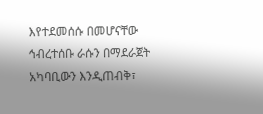እየተደመሰሱ በመሆናቸው ኅብረተሰቡ ራሱን በማደራጀት አካባቢውን እንዲጠብቅ፣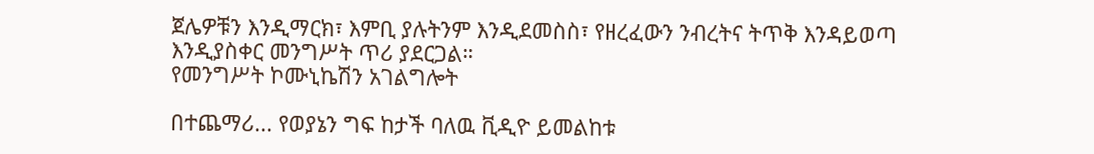ጀሌዎቹን እንዲማርክ፣ እምቢ ያሉትንም እንዲደመስስ፣ የዘረፈውን ንብረትና ትጥቅ እንዳይወጣ እንዲያስቀር መንግሥት ጥሪ ያደርጋል።
የመንግሥት ኮሙኒኬሽን አገልግሎት

በተጨማሪ... የወያኔን ግፍ ከታች ባለዉ ቪዲዮ ይመልከቱ